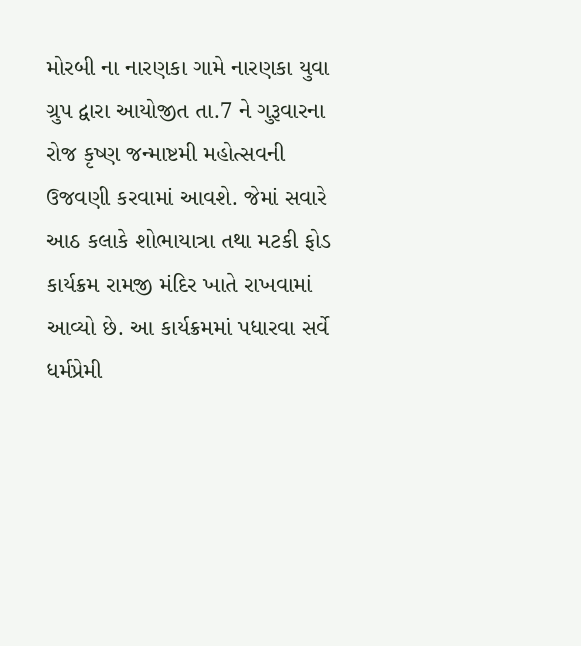મોરબી ના નારણકા ગામે નારણકા યુવા ગ્રુપ દ્વારા આયોજીત તા.7 ને ગુરૂવારના રોજ કૃષ્ણ જન્માષ્ટમી મહોત્સવની ઉજવણી કરવામાં આવશે. જેમાં સવારે આઠ કલાકે શોભાયાત્રા તથા મટકી ફોડ કાર્યક્રમ રામજી મંદિર ખાતે રાખવામાં આવ્યો છે. આ કાર્યક્રમમાં પધારવા સર્વે ધર્મપ્રેમી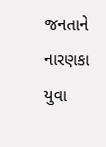જનતાને નારણકા યુવા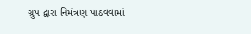ગ્રુપ દ્વારા નિમંત્રણ પાઠવવામાં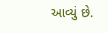આવ્યું છે.